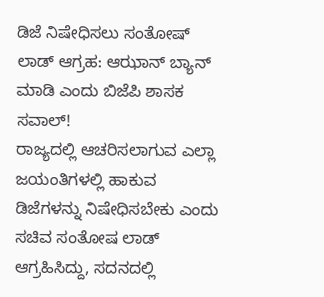ಡಿಜೆ ನಿಷೇಧಿಸಲು ಸಂತೋಷ್ ಲಾಡ್ ಆಗ್ರಹ: ಆಝಾನ್ ಬ್ಯಾನ್ ಮಾಡಿ ಎಂದು ಬಿಜೆಪಿ ಶಾಸಕ ಸವಾಲ್!
ರಾಜ್ಯದಲ್ಲಿ ಆಚರಿಸಲಾಗುವ ಎಲ್ಲಾ ಜಯಂತಿಗಳಲ್ಲಿ ಹಾಕುವ ಡಿಜೆಗಳನ್ನು ನಿಷೇಧಿಸಬೇಕು ಎಂದು ಸಚಿವ ಸಂತೋಷ ಲಾಡ್ ಆಗ್ರಹಿಸಿದ್ದು, ಸದನದಲ್ಲಿ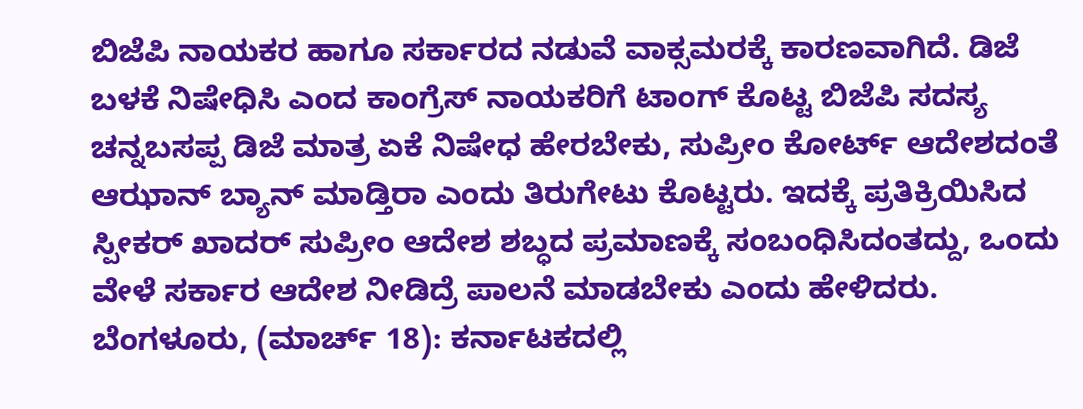ಬಿಜೆಪಿ ನಾಯಕರ ಹಾಗೂ ಸರ್ಕಾರದ ನಡುವೆ ವಾಕ್ಸಮರಕ್ಕೆ ಕಾರಣವಾಗಿದೆ. ಡಿಜೆ ಬಳಕೆ ನಿಷೇಧಿಸಿ ಎಂದ ಕಾಂಗ್ರೆಸ್ ನಾಯಕರಿಗೆ ಟಾಂಗ್ ಕೊಟ್ಟ ಬಿಜೆಪಿ ಸದಸ್ಯ ಚನ್ನಬಸಪ್ಪ ಡಿಜೆ ಮಾತ್ರ ಏಕೆ ನಿಷೇಧ ಹೇರಬೇಕು, ಸುಪ್ರೀಂ ಕೋರ್ಟ್ ಆದೇಶದಂತೆ ಆಝಾನ್ ಬ್ಯಾನ್ ಮಾಡ್ತಿರಾ ಎಂದು ತಿರುಗೇಟು ಕೊಟ್ಟರು. ಇದಕ್ಕೆ ಪ್ರತಿಕ್ರಿಯಿಸಿದ ಸ್ಪೀಕರ್ ಖಾದರ್ ಸುಪ್ರೀಂ ಆದೇಶ ಶಬ್ಧದ ಪ್ರಮಾಣಕ್ಕೆ ಸಂಬಂಧಿಸಿದಂತದ್ದು, ಒಂದು ವೇಳೆ ಸರ್ಕಾರ ಆದೇಶ ನೀಡಿದ್ರೆ ಪಾಲನೆ ಮಾಡಬೇಕು ಎಂದು ಹೇಳಿದರು.
ಬೆಂಗಳೂರು, (ಮಾರ್ಚ್ 18): ಕರ್ನಾಟಕದಲ್ಲಿ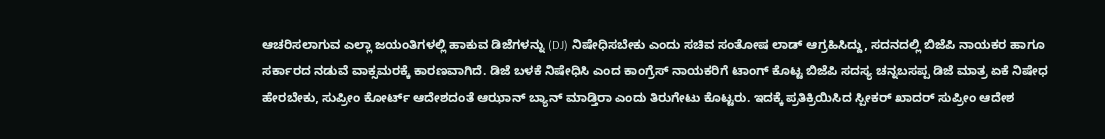ಆಚರಿಸಲಾಗುವ ಎಲ್ಲಾ ಜಯಂತಿಗಳಲ್ಲಿ ಹಾಕುವ ಡಿಜೆಗಳನ್ನು (DJ) ನಿಷೇಧಿಸಬೇಕು ಎಂದು ಸಚಿವ ಸಂತೋಷ ಲಾಡ್ ಆಗ್ರಹಿಸಿದ್ದು, ಸದನದಲ್ಲಿ ಬಿಜೆಪಿ ನಾಯಕರ ಹಾಗೂ ಸರ್ಕಾರದ ನಡುವೆ ವಾಕ್ಸಮರಕ್ಕೆ ಕಾರಣವಾಗಿದೆ. ಡಿಜೆ ಬಳಕೆ ನಿಷೇಧಿಸಿ ಎಂದ ಕಾಂಗ್ರೆಸ್ ನಾಯಕರಿಗೆ ಟಾಂಗ್ ಕೊಟ್ಟ ಬಿಜೆಪಿ ಸದಸ್ಯ ಚನ್ನಬಸಪ್ಪ ಡಿಜೆ ಮಾತ್ರ ಏಕೆ ನಿಷೇಧ ಹೇರಬೇಕು, ಸುಪ್ರೀಂ ಕೋರ್ಟ್ ಆದೇಶದಂತೆ ಆಝಾನ್ ಬ್ಯಾನ್ ಮಾಡ್ತಿರಾ ಎಂದು ತಿರುಗೇಟು ಕೊಟ್ಟರು. ಇದಕ್ಕೆ ಪ್ರತಿಕ್ರಿಯಿಸಿದ ಸ್ಪೀಕರ್ ಖಾದರ್ ಸುಪ್ರೀಂ ಆದೇಶ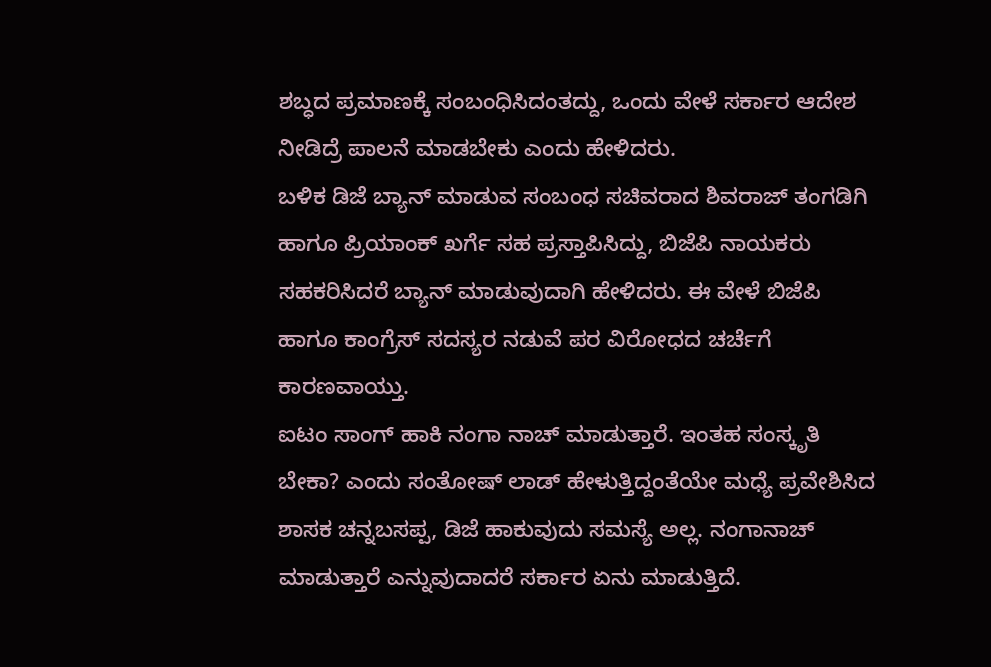ಶಬ್ಧದ ಪ್ರಮಾಣಕ್ಕೆ ಸಂಬಂಧಿಸಿದಂತದ್ದು, ಒಂದು ವೇಳೆ ಸರ್ಕಾರ ಆದೇಶ ನೀಡಿದ್ರೆ ಪಾಲನೆ ಮಾಡಬೇಕು ಎಂದು ಹೇಳಿದರು.
ಬಳಿಕ ಡಿಜೆ ಬ್ಯಾನ್ ಮಾಡುವ ಸಂಬಂಧ ಸಚಿವರಾದ ಶಿವರಾಜ್ ತಂಗಡಿಗಿ ಹಾಗೂ ಪ್ರಿಯಾಂಕ್ ಖರ್ಗೆ ಸಹ ಪ್ರಸ್ತಾಪಿಸಿದ್ದು, ಬಿಜೆಪಿ ನಾಯಕರು ಸಹಕರಿಸಿದರೆ ಬ್ಯಾನ್ ಮಾಡುವುದಾಗಿ ಹೇಳಿದರು. ಈ ವೇಳೆ ಬಿಜೆಪಿ ಹಾಗೂ ಕಾಂಗ್ರೆಸ್ ಸದಸ್ಯರ ನಡುವೆ ಪರ ವಿರೋಧದ ಚರ್ಚೆಗೆ ಕಾರಣವಾಯ್ತು.
ಐಟಂ ಸಾಂಗ್ ಹಾಕಿ ನಂಗಾ ನಾಚ್ ಮಾಡುತ್ತಾರೆ. ಇಂತಹ ಸಂಸ್ಕೃತಿ ಬೇಕಾ? ಎಂದು ಸಂತೋಷ್ ಲಾಡ್ ಹೇಳುತ್ತಿದ್ದಂತೆಯೇ ಮಧ್ಯೆ ಪ್ರವೇಶಿಸಿದ ಶಾಸಕ ಚನ್ನಬಸಪ್ಪ, ಡಿಜೆ ಹಾಕುವುದು ಸಮಸ್ಯೆ ಅಲ್ಲ. ನಂಗಾನಾಚ್ ಮಾಡುತ್ತಾರೆ ಎನ್ನುವುದಾದರೆ ಸರ್ಕಾರ ಏನು ಮಾಡುತ್ತಿದೆ.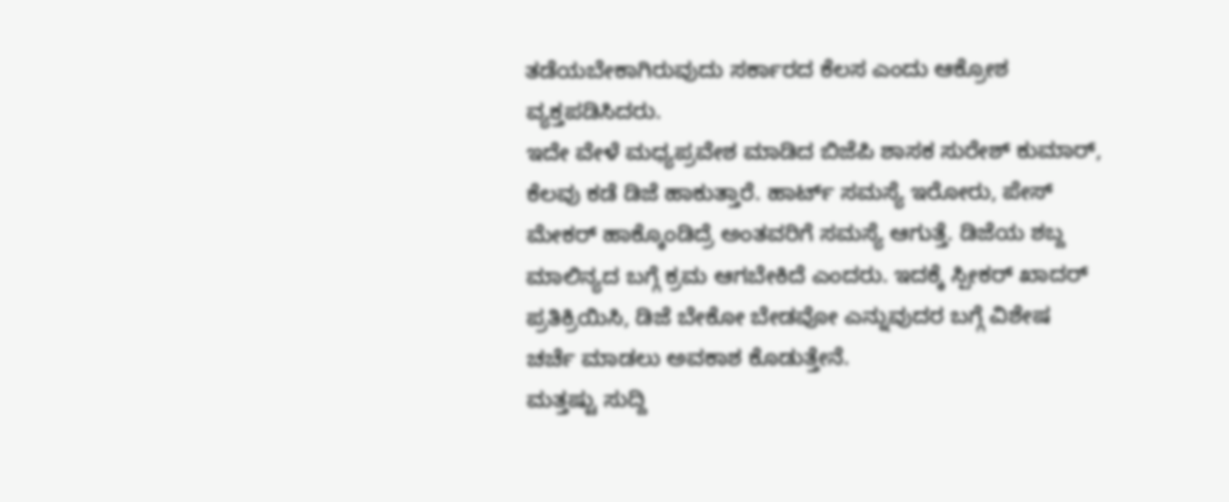ತಡೆಯಬೇಕಾಗಿರುವುದು ಸರ್ಕಾರದ ಕೆಲಸ ಎಂದು ಆಕ್ರೋಶ ವ್ಯಕ್ತಪಡಿಸಿದರು.
ಇದೇ ವೇಳೆ ಮಧ್ಯಪ್ರವೇಶ ಮಾಡಿದ ಬಿಜೆಪಿ ಶಾಸಕ ಸುರೇಶ್ ಕುಮಾರ್, ಕೆಲವು ಕಡೆ ಡಿಜೆ ಹಾಕುತ್ತಾರೆ. ಹಾರ್ಟ್ ಸಮಸ್ಯೆ ಇರೋರು, ಪೇಸ್ ಮೇಕರ್ ಹಾಕ್ಕೊಂಡಿದ್ರೆ ಅಂತವರಿಗೆ ಸಮಸ್ಯೆ ಆಗುತ್ತೆ. ಡಿಜೆಯ ಶಬ್ದ ಮಾಲಿನ್ಯದ ಬಗ್ಗೆ ಕ್ರಮ ಆಗಬೇಕಿದೆ ಎಂದರು. ಇದಕ್ಕೆ ಸ್ಪೀಕರ್ ಖಾದರ್ ಪ್ರತಿಕ್ರಿಯಿಸಿ, ಡಿಜೆ ಬೇಕೋ ಬೇಡವೋ ಎನ್ನುವುದರ ಬಗ್ಗೆ ವಿಶೇಷ ಚರ್ಚೆ ಮಾಡಲು ಅವಕಾಶ ಕೊಡುತ್ತೇನೆ.
ಮತ್ತಷ್ಟು ಸುದ್ದಿ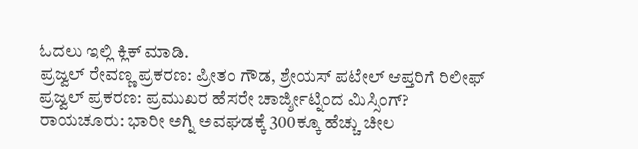ಓದಲು ಇಲ್ಲಿ ಕ್ಲಿಕ್ ಮಾಡಿ.
ಪ್ರಜ್ವಲ್ ರೇವಣ್ಣ ಪ್ರಕರಣ: ಪ್ರೀತಂ ಗೌಡ, ಶ್ರೇಯಸ್ ಪಟೇಲ್ ಆಪ್ತರಿಗೆ ರಿಲೀಫ್
ಪ್ರಜ್ವಲ್ ಪ್ರಕರಣ: ಪ್ರಮುಖರ ಹೆಸರೇ ಚಾರ್ಜ್ಶೀಟ್ನಿಂದ ಮಿಸ್ಸಿಂಗ್?
ರಾಯಚೂರು: ಭಾರೀ ಅಗ್ನಿ ಅವಘಡಕ್ಕೆ 300ಕ್ಕೂ ಹೆಚ್ಚು ಚೀಲ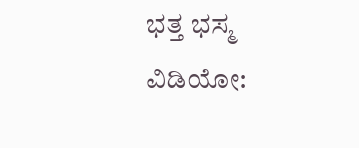ಭತ್ತ ಭಸ್ಮ
ವಿಡಿಯೋ: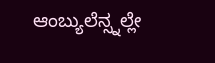ಆಂಬ್ಯುಲೆನ್ಸ್ನಲ್ಲೇ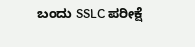ಬಂದು SSLC ಪರೀಕ್ಷೆ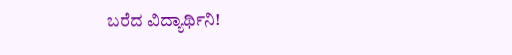ಬರೆದ ವಿದ್ಯಾರ್ಥಿನಿ!